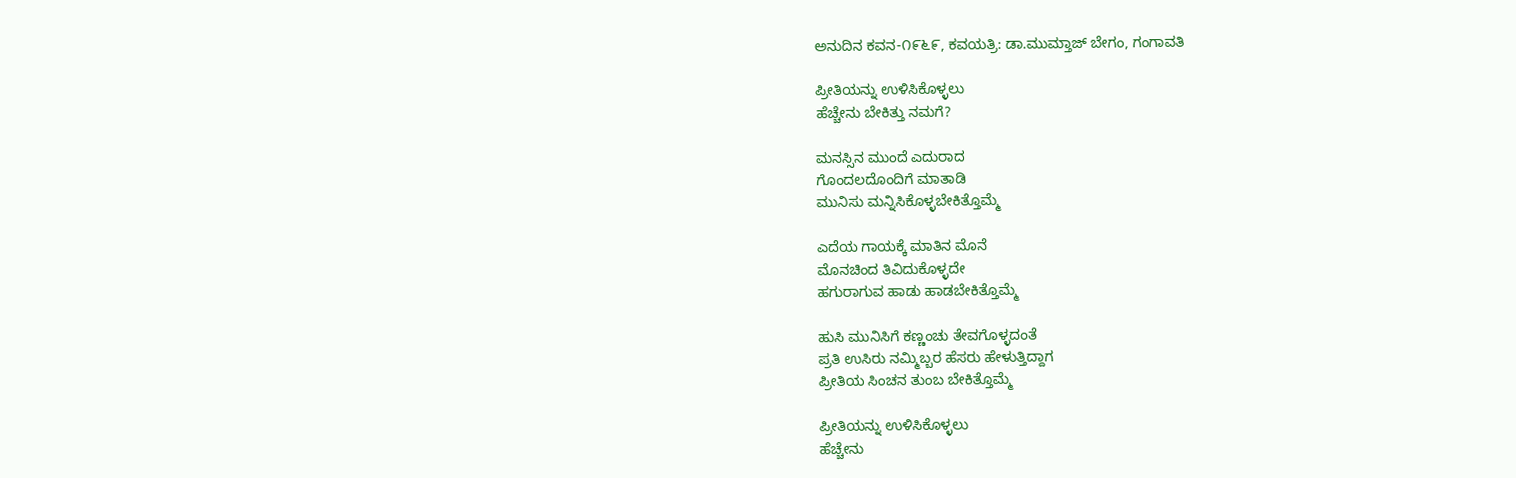ಅನುದಿನ ಕವನ-೧೯೬೯, ಕವಯತ್ರಿ: ಡಾ.ಮುಮ್ತಾಜ್ ಬೇಗಂ, ಗಂಗಾವತಿ

ಪ್ರೀತಿಯನ್ನು ಉಳಿಸಿಕೊಳ್ಳಲು
ಹೆಚ್ಚೇನು ಬೇಕಿತ್ತು ನಮಗೆ?

ಮನಸ್ಸಿನ ಮುಂದೆ ಎದುರಾದ
ಗೊಂದಲದೊಂದಿಗೆ ಮಾತಾಡಿ
ಮುನಿಸು ಮನ್ನಿಸಿಕೊಳ್ಳಬೇಕಿತ್ತೊಮ್ಮೆ

ಎದೆಯ ಗಾಯಕ್ಕೆ ಮಾತಿನ ಮೊನೆ
ಮೊನಚಿಂದ ತಿವಿದುಕೊಳ್ಳದೇ
ಹಗುರಾಗುವ ಹಾಡು ಹಾಡಬೇಕಿತ್ತೊಮ್ಮೆ

ಹುಸಿ ಮುನಿಸಿಗೆ ಕಣ್ಣಂಚು ತೇವಗೊಳ್ಳದಂತೆ
ಪ್ರತಿ ಉಸಿರು ನಮ್ಮಿಬ್ಬರ ಹೆಸರು ಹೇಳುತ್ತಿದ್ದಾಗ
ಪ್ರೀತಿಯ ಸಿಂಚನ ತುಂಬ ಬೇಕಿತ್ತೊಮ್ಮೆ

ಪ್ರೀತಿಯನ್ನು ಉಳಿಸಿಕೊಳ್ಳಲು
ಹೆಚ್ಚೇನು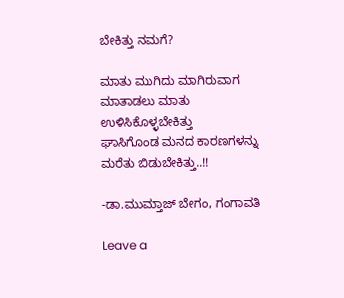ಬೇಕಿತ್ತು ನಮಗೆ?

ಮಾತು ಮುಗಿದು ಮಾಗಿರುವಾಗ
ಮಾತಾಡಲು ಮಾತು ಉಳಿಸಿಕೊಳ್ಳಬೇಕಿತ್ತು
ಘಾಸಿಗೊಂಡ ಮನದ ಕಾರಣಗಳನ್ನು
ಮರೆತು ಬಿಡುಬೇಕಿತ್ತು..!!

-ಡಾ.ಮುಮ್ತಾಜ್ ಬೇಗಂ, ಗಂಗಾವತಿ

Leave a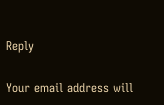Reply

Your email address will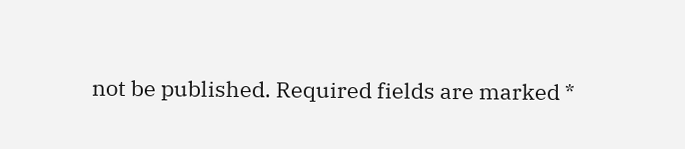not be published. Required fields are marked *